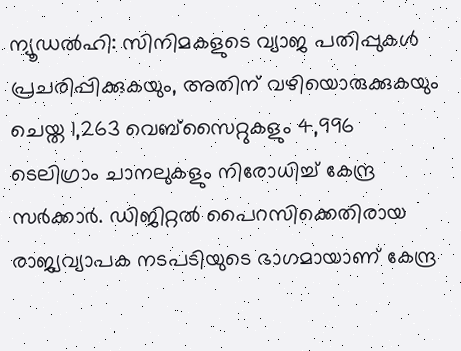ന്യൂഡൽഹി: സിനിമകളുടെ വ്യാജ പതിപ്പുകൾ പ്രചരിപ്പിക്കുകയും, അതിന് വഴിയൊരുക്കുകയും ചെയ്ത 1,263 വെബ്സൈറ്റുകളും 4,996 ടെലിഗ്രാം ചാനലുകളും നിരോധിച്ച് കേന്ദ്ര സർക്കാർ. ഡിജിറ്റൽ പൈറസിക്കെതിരായ രാജ്യവ്യാപക നടപടിയുടെ ഭാഗമായാണ് കേന്ദ്ര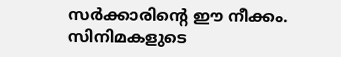സർക്കാരിന്റെ ഈ നീക്കം. സിനിമകളുടെ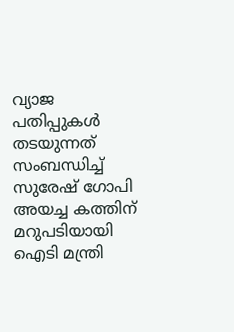വ്യാജ പതിപ്പുകൾ തടയുന്നത് സംബന്ധിച്ച് സുരേഷ് ഗോപി അയച്ച കത്തിന് മറുപടിയായി ഐടി മന്ത്രി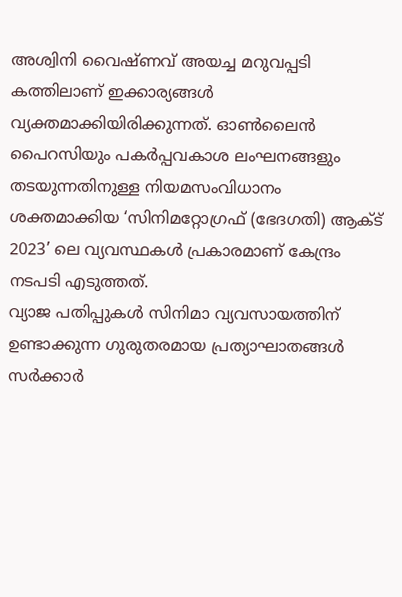അശ്വിനി വൈഷ്ണവ് അയച്ച മറുവപ്പടി കത്തിലാണ് ഇക്കാര്യങ്ങൾ വ്യക്തമാക്കിയിരിക്കുന്നത്. ഓൺലൈൻ പൈറസിയും പകർപ്പവകാശ ലംഘനങ്ങളും തടയുന്നതിനുള്ള നിയമസംവിധാനം ശക്തമാക്കിയ ‘സിനിമറ്റോഗ്രഫ് (ഭേദഗതി) ആക്ട് 2023’ ലെ വ്യവസ്ഥകൾ പ്രകാരമാണ് കേന്ദ്രം നടപടി എടുത്തത്.
വ്യാജ പതിപ്പുകൾ സിനിമാ വ്യവസായത്തിന് ഉണ്ടാക്കുന്ന ഗുരുതരമായ പ്രത്യാഘാതങ്ങൾ സർക്കാർ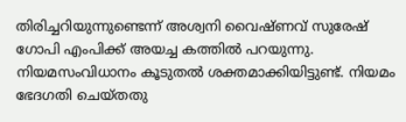തിരിച്ചറിയുന്നുണ്ടെന്ന് അശ്വനി വൈഷ്ണവ് സുരേഷ് ഗോപി എംപിക്ക് അയച്ച കത്തിൽ പറയുന്നു. നിയമസംവിധാനം കൂടുതൽ ശക്തമാക്കിയിട്ടുണ്ട്. നിയമം ഭേദഗതി ചെയ്തതു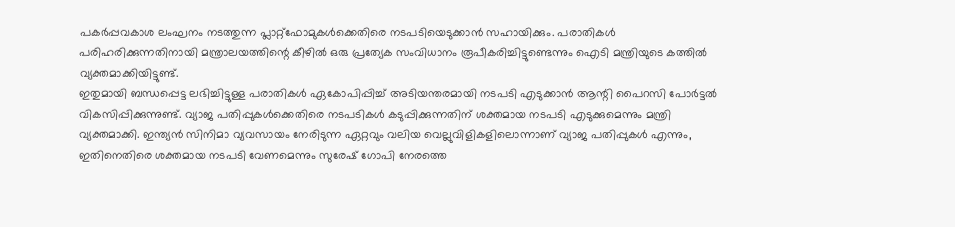പകർപ്പവകാശ ലംഘനം നടത്തുന്ന പ്ലാറ്റ്ഫോമുകൾക്കെതിരെ നടപടിയെടുക്കാൻ സഹായിക്കും. പരാതികൾ പരിഹരിക്കുന്നതിനായി മന്ത്രാലയത്തിന്റെ കീഴിൽ ഒരു പ്രത്യേക സംവിധാനം രൂപീകരിച്ചിട്ടുണ്ടെന്നും ഐടി മന്ത്രിയുടെ കത്തിൽ വ്യക്തമാക്കിയിട്ടുണ്ട്.
ഇതുമായി ബന്ധപ്പെട്ട ലഭിച്ചിട്ടുള്ള പരാതികൾ ഏകോപിപ്പിച്ച് അടിയന്തരമായി നടപടി എടുക്കാൻ ആന്റി പൈറസി പോർട്ടൽ വികസിപ്പിക്കുന്നുണ്ട്. വ്യാജ പതിപ്പുകൾക്കെതിരെ നടപടികൾ കടുപ്പിക്കുന്നതിന് ശക്തമായ നടപടി എടുക്കുമെന്നും മന്ത്രി വ്യക്തമാക്കി. ഇന്ത്യൻ സിനിമാ വ്യവസായം നേരിടുന്ന ഏറ്റവും വലിയ വെല്ലുവിളികളിലൊന്നാണ് വ്യാജ പതിപ്പുകൾ എന്നും, ഇതിനെതിരെ ശക്തമായ നടപടി വേണമെന്നും സുരേഷ് ഗോപി നേരത്തെ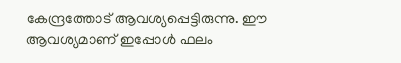കേന്ദ്രത്തോട് ആവശ്യപ്പെട്ടിരുന്നു. ഈ ആവശ്യമാണ് ഇപ്പോൾ ഫലം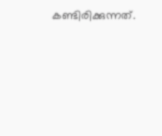കണ്ടിരിക്കുന്നത്.